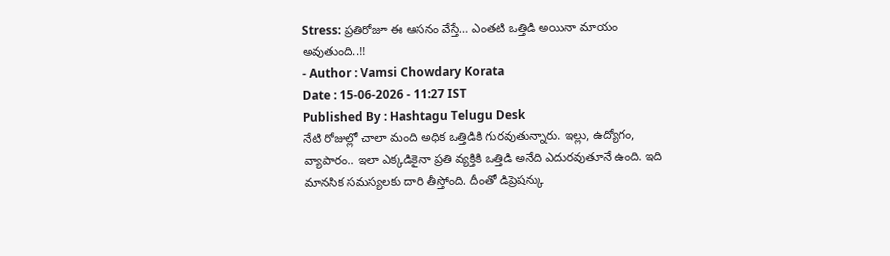Stress: ప్రతిరోజూ ఈ ఆసనం వేస్తే… ఎంతటి ఒత్తిడి అయినా మాయం అవుతుంది..!!
- Author : Vamsi Chowdary Korata
Date : 15-06-2026 - 11:27 IST
Published By : Hashtagu Telugu Desk
నేటి రోజుల్లో చాలా మంది అధిక ఒత్తిడికి గురవుతున్నారు. ఇల్లు, ఉద్యోగం, వ్యాపారం.. ఇలా ఎక్కడికైనా ప్రతి వ్యక్తికి ఒత్తిడి అనేది ఎదురవుతూనే ఉంది. ఇది మానసిక సమస్యలకు దారి తీస్తోంది. దీంతో డిప్రెషన్కు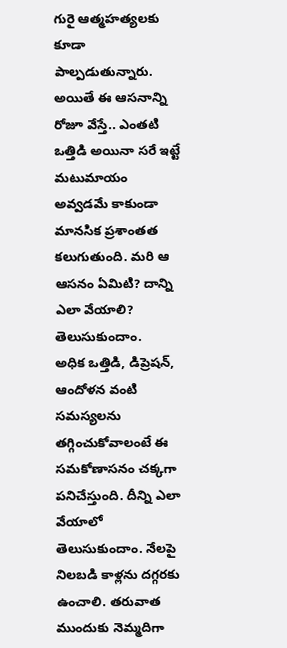గురై ఆత్మహత్యలకు కూడా పాల్పడుతున్నారు. అయితే ఈ ఆసనాన్ని రోజూ వేస్తే.. ఎంతటి ఒత్తిడి అయినా సరే ఇట్టే మటుమాయం అవ్వడమే కాకుండా మానసిక ప్రశాంతత కలుగుతుంది. మరి ఆ ఆసనం ఏమిటి? దాన్ని ఎలా వేయాలి? తెలుసుకుందాం.
అధిక ఒత్తిడి, డిప్రెషన్, ఆందోళన వంటి సమస్యలను తగ్గించుకోవాలంటే ఈ సమకోణాసనం చక్కగా పనిచేస్తుంది. దీన్ని ఎలా వేయాలో తెలుసుకుందాం. నేలపై నిలబడి కాళ్లను దగ్గరకు ఉంచాలి. తరువాత ముందుకు నెమ్మదిగా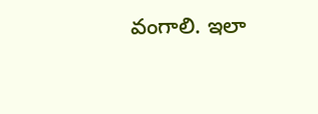వంగాలి. ఇలా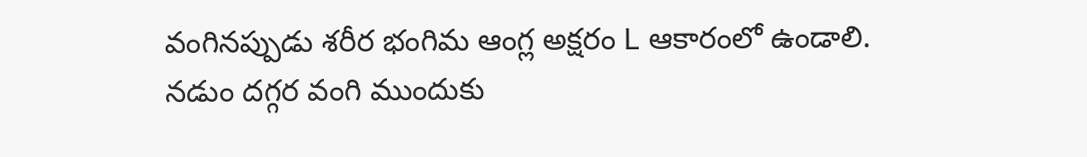వంగినప్పుడు శరీర భంగిమ ఆంగ్ల అక్షరం L ఆకారంలో ఉండాలి. నడుం దగ్గర వంగి ముందుకు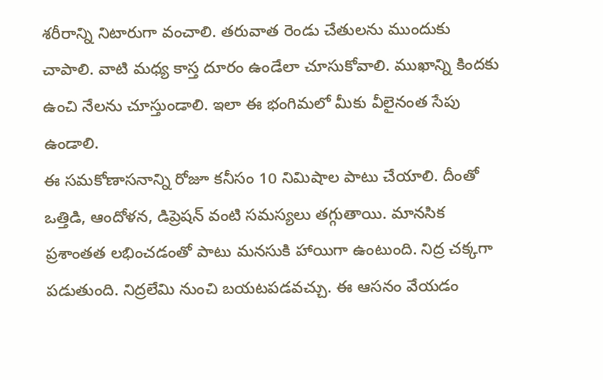శరీరాన్ని నిటారుగా వంచాలి. తరువాత రెండు చేతులను ముందుకు చాపాలి. వాటి మధ్య కాస్త దూరం ఉండేలా చూసుకోవాలి. ముఖాన్ని కిందకు ఉంచి నేలను చూస్తుండాలి. ఇలా ఈ భంగిమలో మీకు వీలైనంత సేపు ఉండాలి.
ఈ సమకోణాసనాన్ని రోజూ కనీసం 10 నిమిషాల పాటు చేయాలి. దీంతో ఒత్తిడి, ఆందోళన, డిప్రెషన్ వంటి సమస్యలు తగ్గుతాయి. మానసిక ప్రశాంతత లభించడంతో పాటు మనసుకి హాయిగా ఉంటుంది. నిద్ర చక్కగా పడుతుంది. నిద్రలేమి నుంచి బయటపడవచ్చు. ఈ ఆసనం వేయడం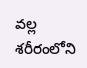వల్ల శరీరంలోని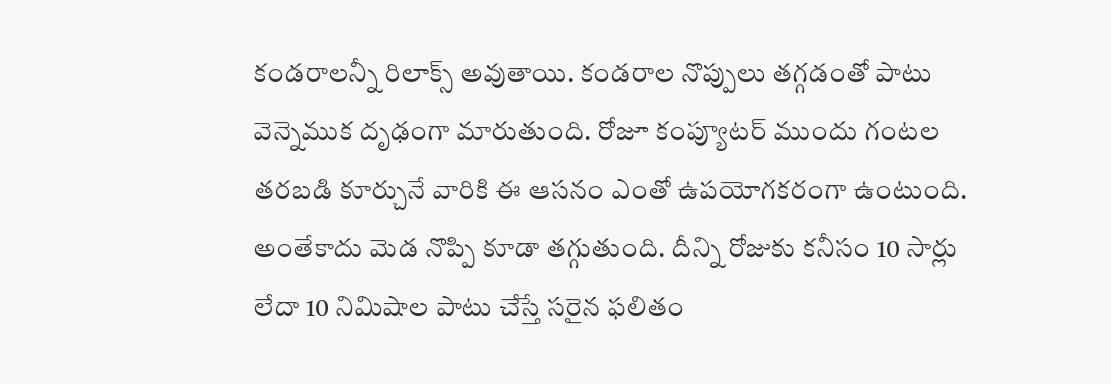కండరాలన్నీ రిలాక్స్ అవుతాయి. కండరాల నొప్పులు తగ్గడంతో పాటు వెన్నెముక దృఢంగా మారుతుంది. రోజూ కంప్యూటర్ ముందు గంటల తరబడి కూర్చునే వారికి ఈ ఆసనం ఎంతో ఉపయోగకరంగా ఉంటుంది. అంతేకాదు మెడ నొప్పి కూడా తగ్గుతుంది. దీన్ని రోజుకు కనీసం 10 సార్లు లేదా 10 నిమిషాల పాటు చేస్తే సరైన ఫలితం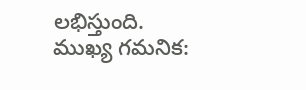లభిస్తుంది.
ముఖ్య గమనిక: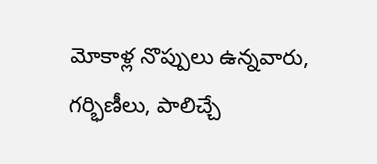మోకాళ్ల నొప్పులు ఉన్నవారు, గర్భిణీలు, పాలిచ్చే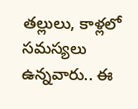తల్లులు, కాళ్లలో సమస్యలు ఉన్నవారు.. ఈ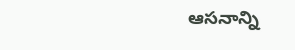ఆసనాన్ని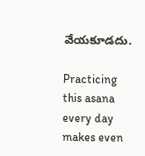వేయకూడదు.

Practicing this asana every day makes even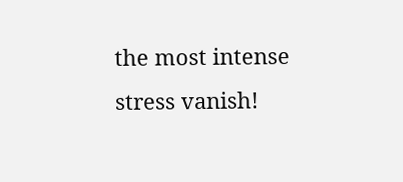the most intense stress vanish!